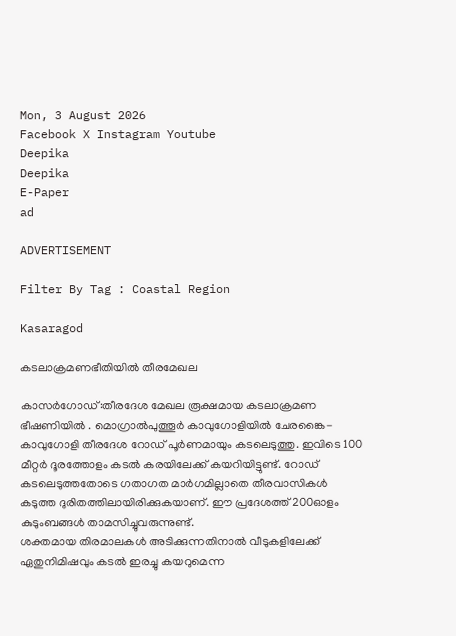Mon, 3 August 2026
Facebook X Instagram Youtube
Deepika
Deepika
E-Paper
ad

ADVERTISEMENT

Filter By Tag : Coastal Region

Kasaragod

കടലാക്രമണഭീതിയില്‍ തീരമേഖല

കാസര്‍ഗോഡ്:തീരദേശ മേഖല രൂക്ഷമായ കടലാക്രമണ ഭീഷണിയില്‍ . മൊഗ്രാല്‍പുത്തൂര്‍ കാവുഗോളിയില്‍ ചേരങ്കൈ-കാവുഗോളി തീരദേശ റോഡ് പൂര്‍ണമായും കടലെടുത്തു. ഇവിടെ 100 മീറ്റര്‍ ദൂരത്തോളം കടല്‍ കരയിലേക്ക് കയറിയിട്ടുണ്ട്. റോഡ് കടലെടുത്തതോടെ ഗതാഗത മാര്‍ഗമില്ലാതെ തീരവാസികള്‍ കടുത്ത ദുരിതത്തിലായിരിക്കുകയാണ്. ഈ പ്രദേശത്ത് 200ഓളം കുടുംബങ്ങള്‍ താമസിച്ചുവരുന്നുണ്ട്.
ശക്തമായ തിരമാലകള്‍ അടിക്കുന്നതിനാല്‍ വീടുകളിലേക്ക് ഏതുനിമിഷവും കടല്‍ ഇരച്ചു കയറുമെന്ന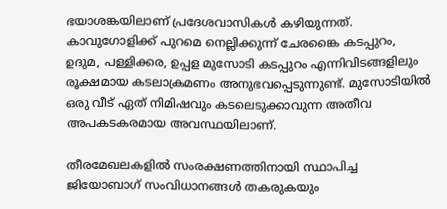ഭയാശങ്കയിലാണ് പ്രദേശവാസികള്‍ കഴിയുന്നത്. കാവുഗോളിക്ക് പുറമെ നെല്ലിക്കുന്ന് ചേരങ്കൈ കടപ്പുറം, ഉദുമ, പള്ളിക്കര, ഉപ്പള മുസോടി കടപ്പുറം എന്നിവിടങ്ങളിലും രൂക്ഷമായ കടലാക്രമണം അനുഭവപ്പെടുന്നുണ്ട്. മുസോടിയില്‍ ഒരു വീട് ഏത് നിമിഷവും കടലെടുക്കാവുന്ന അതീവ അപകടകരമായ അവസ്ഥയിലാണ്.

തീരമേഖലകളില്‍ സംരക്ഷണത്തിനായി സ്ഥാപിച്ച ജിയോബാഗ് സംവിധാനങ്ങൾ തകരുകയും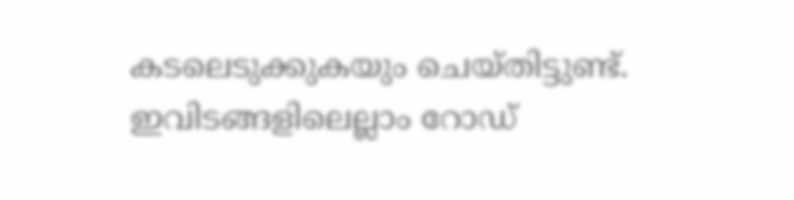കടലെടുക്കുകയും ചെയ്തിട്ടുണ്ട്. ഇവിടങ്ങളിലെല്ലാം റോഡ്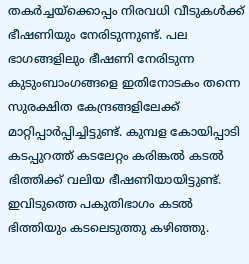തകര്‍ച്ചയ്‌ക്കൊപ്പം നിരവധി വീടുകള്‍ക്ക് ഭീഷണിയും നേരിടുന്നുണ്ട്. പല ഭാഗങ്ങളിലും ഭീഷണി നേരിടുന്ന കുടുംബാംഗങ്ങളെ ഇതിനോടകം തന്നെ സുരക്ഷിത കേന്ദ്രങ്ങളിലേക്ക് മാറ്റിപ്പാര്‍പ്പിച്ചിട്ടുണ്ട്. കുമ്പള കോയിപ്പാടി കടപ്പുറത്ത് കടലേറ്റം കരിങ്കല്‍ കടല്‍ ഭിത്തിക്ക് വലിയ ഭീഷണിയായിട്ടുണ്ട്. ഇവിടുത്തെ പകുതിഭാഗം കടല്‍ ഭിത്തിയും കടലെടുത്തു കഴിഞ്ഞു.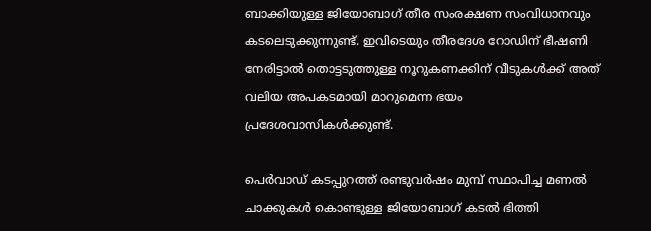ബാക്കിയുള്ള ജിയോബാഗ് തീര സംരക്ഷണ സംവിധാനവും കടലെടുക്കുന്നുണ്ട്. ഇവിടെയും തീരദേശ റോഡിന് ഭീഷണി നേരിട്ടാല്‍ തൊട്ടടുത്തുള്ള നൂറുകണക്കിന് വീടുകള്‍ക്ക് അത് വലിയ അപകടമായി മാറുമെന്ന ഭയം പ്രദേശവാസികള്‍ക്കുണ്ട്.

പെര്‍വാഡ് കടപ്പുറത്ത് രണ്ടുവര്‍ഷം മുമ്പ് സ്ഥാപിച്ച മണല്‍ ചാക്കുകള്‍ കൊണ്ടുള്ള ജിയോബാഗ് കടല്‍ ഭിത്തി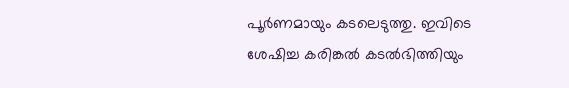പൂര്‍ണമായും കടലെടുത്തു. ഇവിടെ ശേഷിച്ച കരിങ്കല്‍ കടല്‍ഭിത്തിയും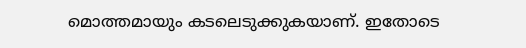മൊത്തമായും കടലെടുക്കുകയാണ്. ഇതോടെ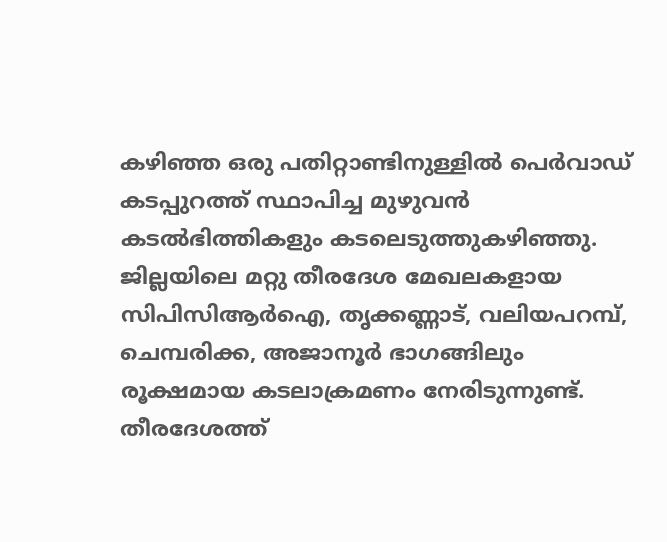കഴിഞ്ഞ ഒരു പതിറ്റാണ്ടിനുള്ളില്‍ പെര്‍വാഡ് കടപ്പുറത്ത് സ്ഥാപിച്ച മുഴുവന്‍ കടല്‍ഭിത്തികളും കടലെടുത്തുകഴിഞ്ഞു. ജില്ലയിലെ മറ്റു തീരദേശ മേഖലകളായ സിപിസിആര്‍ഐ, തൃക്കണ്ണാട്, വലിയപറമ്പ്, ചെമ്പരിക്ക, അജാനൂര്‍ ഭാഗങ്ങിലും രൂക്ഷമായ കടലാക്രമണം നേരിടുന്നുണ്ട്. തീരദേശത്ത്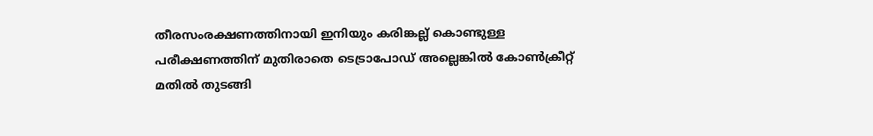തീരസംരക്ഷണത്തിനായി ഇനിയും കരിങ്കല്ല് കൊണ്ടുള്ള പരീക്ഷണത്തിന് മുതിരാതെ ടെട്രാപോഡ് അല്ലെങ്കില്‍ കോണ്‍ക്രീറ്റ് മതില്‍ തുടങ്ങി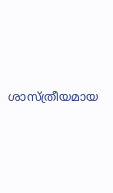ശാസ്ത്രീയമായ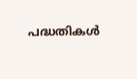പദ്ധതികള്‍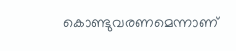കൊണ്ടുവരണമെന്നാണ്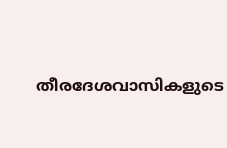തീരദേശവാസികളുടെ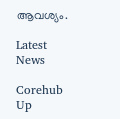ആവശ്യം.

Latest News

Corehub Up